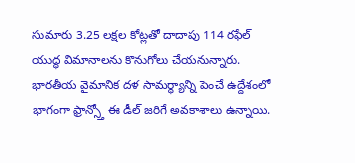సుమారు 3.25 లక్షల కోట్లతో దాదాపు 114 రఫేల్ యుద్ధ విమానాలను కొనుగోలు చేయనున్నారు. భారతీయ వైమానిక దళ సామర్థ్యాన్ని పెంచే ఉద్దేశంలో భాగంగా ఫ్రాన్స్తో ఈ డీల్ జరిగే అవకాశాలు ఉన్నాయి.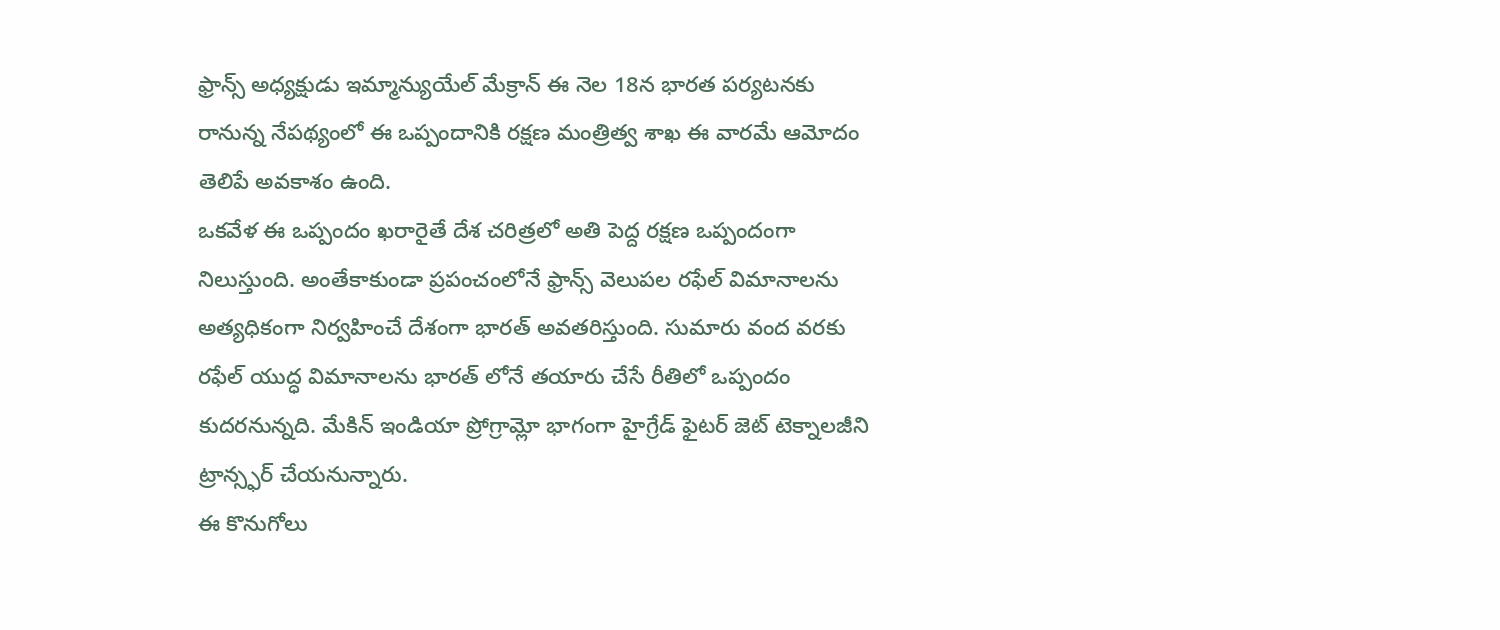ఫ్రాన్స్ అధ్యక్షుడు ఇమ్మాన్యుయేల్ మేక్రాన్ ఈ నెల 18న భారత పర్యటనకు రానున్న నేపథ్యంలో ఈ ఒప్పందానికి రక్షణ మంత్రిత్వ శాఖ ఈ వారమే ఆమోదం తెలిపే అవకాశం ఉంది.
ఒకవేళ ఈ ఒప్పందం ఖరారైతే దేశ చరిత్రలో అతి పెద్ద రక్షణ ఒప్పందంగా నిలుస్తుంది. అంతేకాకుండా ప్రపంచంలోనే ఫ్రాన్స్ వెలుపల రఫేల్ విమానాలను అత్యధికంగా నిర్వహించే దేశంగా భారత్ అవతరిస్తుంది. సుమారు వంద వరకు రఫేల్ యుద్ధ విమానాలను భారత్ లోనే తయారు చేసే రీతిలో ఒప్పందం కుదరనున్నది. మేకిన్ ఇండియా ప్రోగ్రామ్లో భాగంగా హైగ్రేడ్ ఫైటర్ జెట్ టెక్నాలజీని ట్రాన్స్ఫర్ చేయనున్నారు.
ఈ కొనుగోలు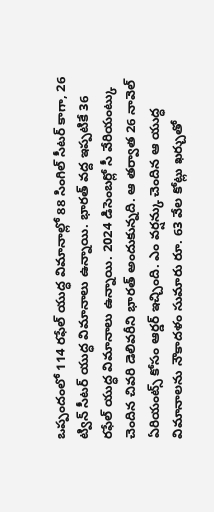ఒప్పందంలో 114 రఫేల్ యుద్ధ విమానాల్లో 88 సింగిల్ సీటర్ కాగా, 26 ట్విన్ సీటర్ యుద్ధ విమానాలు ఉన్నాయి. భారత్ వద్ద ఇప్పటికే 36 రఫేల్ యుద్ధ విమానాలు ఉన్నాయి. 2024 డిసెంబర్లో సీ వేరియంట్కు చెందిన చివరి డెలివరీని భారత్ అందుకున్నది. ఆ తర్వాత 26 నావెల్ ఏరియంట్స్ కోసం ఆర్డర్ ఇచ్చింది. ఎం వర్షన్కు చెందిన ఆ యుద్ధ విమానాలను నౌకాదళం సుమారు రూ. 63 వేల కోట్లు ఖర్చుతో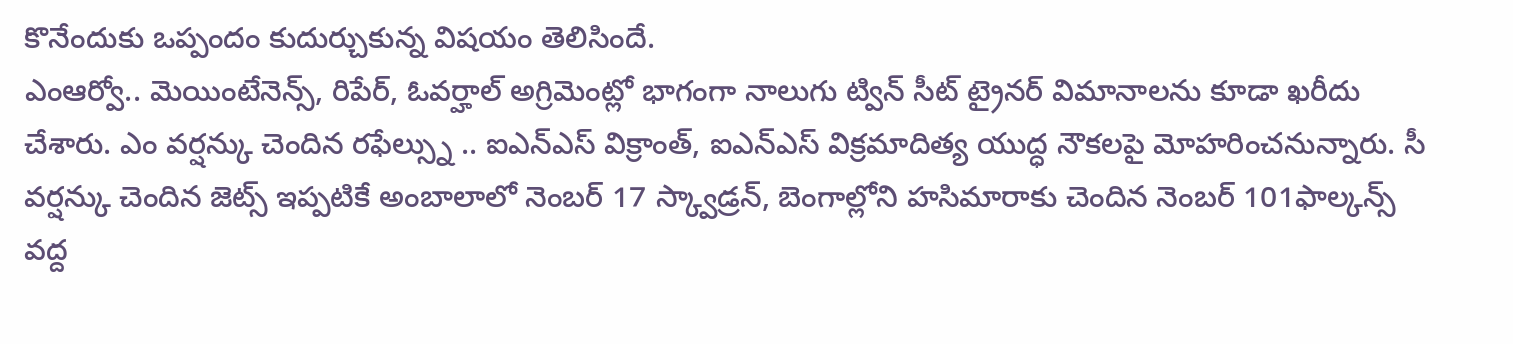కొనేందుకు ఒప్పందం కుదుర్చుకున్న విషయం తెలిసిందే.
ఎంఆర్వో.. మెయింటేనెన్స్, రిపేర్, ఓవర్హాల్ అగ్రిమెంట్లో భాగంగా నాలుగు ట్విన్ సీట్ ట్రైనర్ విమానాలను కూడా ఖరీదు చేశారు. ఎం వర్షన్కు చెందిన రఫేల్స్ను .. ఐఎన్ఎస్ విక్రాంత్, ఐఎన్ఎస్ విక్రమాదిత్య యుద్ధ నౌకలపై మోహరించనున్నారు. సీ వర్షన్కు చెందిన జెట్స్ ఇప్పటికే అంబాలాలో నెంబర్ 17 స్క్వాడ్రన్, బెంగాల్లోని హసిమారాకు చెందిన నెంబర్ 101ఫాల్కన్స్ వద్ద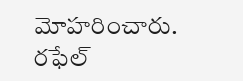మోహరించారు.
రఫేల్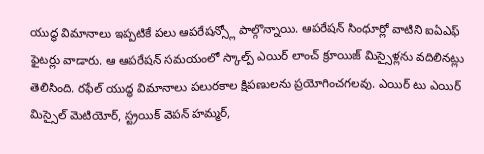యుద్ధ విమానాలు ఇప్పటికే పలు ఆపరేషన్స్లో పాల్గొన్నాయి. ఆపరేషన్ సింధూర్లో వాటిని ఐఏఎఫ్ ఫైటర్లు వాడారు. ఆ ఆపరేషన్ సమయంలో స్కాల్ప్ ఎయిర్ లాంచ్ క్రూయిజ్ మిస్సైళ్లను వదిలినట్లు తెలిసింది. రఫేల్ యుద్ధ విమానాలు పలురకాల క్షిపణులను ప్రయోగించగలవు. ఎయిర్ టు ఎయిర్ మిస్సైల్ మెటియోర్, స్ట్రయిక్ వెపన్ హమ్మర్,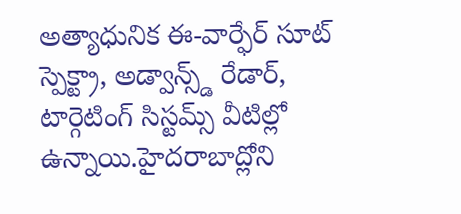అత్యాధునిక ఈ-వార్ఫేర్ సూట్ స్పెక్ట్రా, అడ్వాన్స్డ్ రేడార్, టార్గెటింగ్ సిస్టమ్స్ వీటిల్లో ఉన్నాయి.హైదరాబాద్లోని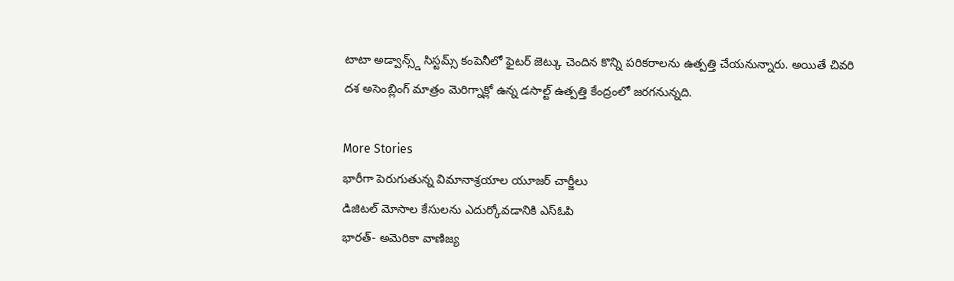టాటా అడ్వాన్స్డ్ సిస్టమ్స్ కంపెనీలో ఫైటర్ జెట్కు చెందిన కొన్ని పరికరాలను ఉత్పత్తి చేయనున్నారు. అయితే చివరి దశ అసెంబ్లింగ్ మాత్రం మెరిగ్నాక్లో ఉన్న డసాల్ట్ ఉత్పత్తి కేంద్రంలో జరగనున్నది.

More Stories
భారీగా పెరుగుతున్న విమానాశ్రయాల యూజర్ చార్జీలు
డిజిటల్ మోసాల కేసులను ఎదుర్కోవడానికి ఎస్ఓపి
భారత్- అమెరికా వాణిజ్య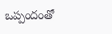ఒప్పందంతో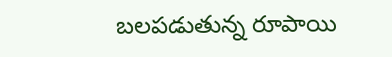బలపడుతున్న రూపాయి